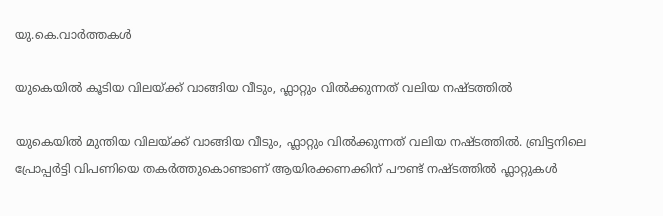യു.കെ.വാര്‍ത്തകള്‍

യുകെയില്‍ കൂടിയ വിലയ്ക്ക് വാങ്ങിയ വീടും, ഫ്ലാറ്റും വില്‍ക്കുന്നത് വലിയ നഷ്ടത്തില്‍

യുകെയില്‍ മുന്തിയ വിലയ്ക്ക് വാങ്ങിയ വീടും, ഫ്ലാറ്റും വില്‍ക്കുന്നത് വലിയ നഷ്ടത്തില്‍. ബ്രിട്ടനിലെ പ്രോപ്പര്‍ട്ടി വിപണിയെ തകര്‍ത്തുകൊണ്ടാണ് ആയിരക്കണക്കിന് പൗണ്ട് നഷ്ടത്തില്‍ ഫ്ലാറ്റുകള്‍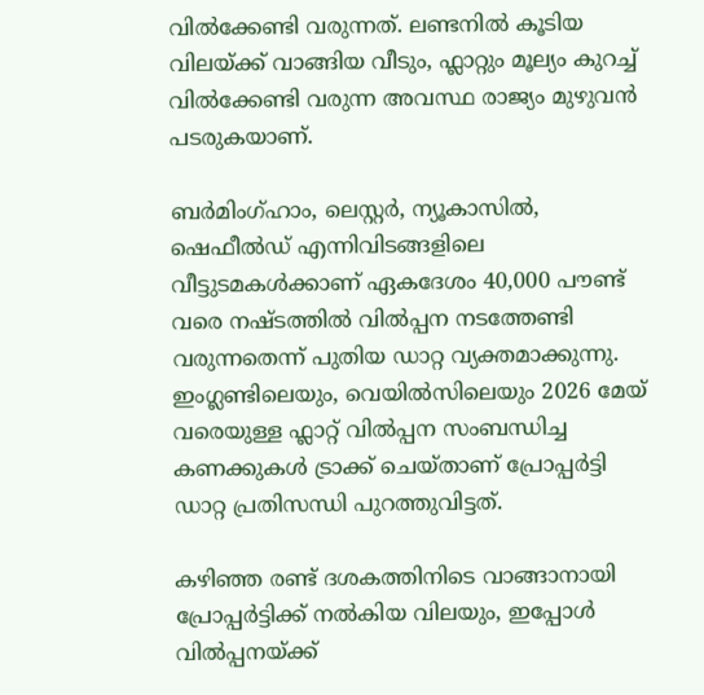വില്‍ക്കേണ്ടി വരുന്നത്. ലണ്ടനില്‍ കൂടിയ വിലയ്ക്ക് വാങ്ങിയ വീടും, ഫ്ലാറ്റും മൂല്യം കുറച്ച് വില്‍ക്കേണ്ടി വരുന്ന അവസ്ഥ രാജ്യം മുഴുവന്‍ പടരുകയാണ്.

ബര്‍മിംഗ്ഹാം, ലെസ്റ്റര്‍, ന്യൂകാസില്‍, ഷെഫീല്‍ഡ് എന്നിവിടങ്ങളിലെ വീട്ടുടമകള്‍ക്കാണ് ഏകദേശം 40,000 പൗണ്ട് വരെ നഷ്ടത്തില്‍ വില്‍പ്പന നടത്തേണ്ടി വരുന്നതെന്ന് പുതിയ ഡാറ്റ വ്യക്തമാക്കുന്നു. ഇംഗ്ലണ്ടിലെയും, വെയില്‍സിലെയും 2026 മേയ് വരെയുള്ള ഫ്ലാറ്റ് വില്‍പ്പന സംബന്ധിച്ച കണക്കുകള്‍ ട്രാക്ക് ചെയ്താണ് പ്രോപ്പര്‍ട്ടി ഡാറ്റ പ്രതിസന്ധി പുറത്തുവിട്ടത്.

കഴിഞ്ഞ രണ്ട് ദശകത്തിനിടെ വാങ്ങാനായി പ്രോപ്പര്‍ട്ടിക്ക് നല്‍കിയ വിലയും, ഇപ്പോള്‍ വില്‍പ്പനയ്ക്ക്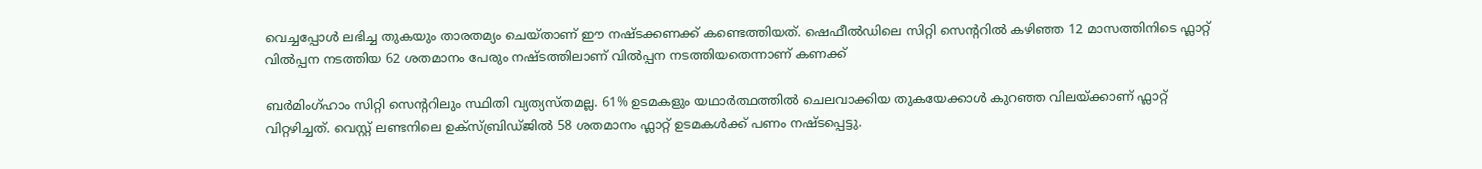വെച്ചപ്പോള്‍ ലഭിച്ച തുകയും താരതമ്യം ചെയ്താണ് ഈ നഷ്ടക്കണക്ക് കണ്ടെത്തിയത്. ഷെഫീല്‍ഡിലെ സിറ്റി സെന്ററില്‍ കഴിഞ്ഞ 12 മാസത്തിനിടെ ഫ്ലാറ്റ് വില്‍പ്പന നടത്തിയ 62 ശതമാനം പേരും നഷ്ടത്തിലാണ് വില്‍പ്പന നടത്തിയതെന്നാണ് കണക്ക്

ബര്‍മിംഗ്ഹാം സിറ്റി സെന്ററിലും സ്ഥിതി വ്യത്യസ്തമല്ല. 61% ഉടമകളും യഥാര്‍ത്ഥത്തില്‍ ചെലവാക്കിയ തുകയേക്കാള്‍ കുറഞ്ഞ വിലയ്ക്കാണ് ഫ്ലാറ്റ് വിറ്റഴിച്ചത്. വെസ്റ്റ് ലണ്ടനിലെ ഉക്‌സ്ബ്രിഡ്ജില്‍ 58 ശതമാനം ഫ്ലാറ്റ് ഉടമകള്‍ക്ക് പണം നഷ്ടപ്പെട്ടു.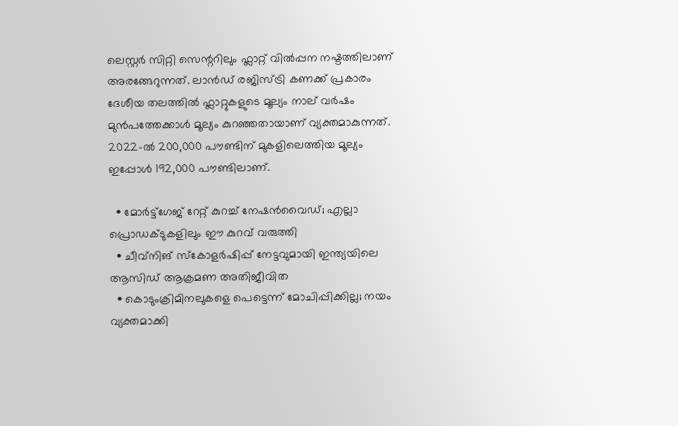ലെസ്റ്റര്‍ സിറ്റി സെന്ററിലും ഫ്ലാറ്റ് വില്‍പ്പന നഷ്ടത്തിലാണ് അരങ്ങേറുന്നത്. ലാന്‍ഡ് രജിസ്ട്രി കണക്ക് പ്രകാരം ദേശീയ തലത്തില്‍ ഫ്ലാറ്റുകളുടെ മൂല്യം നാല് വര്‍ഷം മുന്‍പത്തേക്കാള്‍ മൂല്യം കുറഞ്ഞതായാണ് വ്യക്തമാകുന്നത്. 2022-ല്‍ 200,000 പൗണ്ടിന് മുകളിലെത്തിയ മൂല്യം ഇപ്പോള്‍ 192,000 പൗണ്ടിലാണ്.

  • മോര്‍ട്ട്‌ഗേജ് റേറ്റ് കുറച്ച് നേഷന്‍വൈഡ്; എല്ലാ പ്രൊഡക്ടുകളിലും ഈ കുറവ് വരുത്തി
  • ചീവ്‌നിങ് സ്‌കോളര്‍ഷിപ്പ് നേട്ടവുമായി ഇന്ത്യയിലെ ആസിഡ് ആക്രമണ അതിജീവിത
  • കൊടുംക്രിമിനലുകളെ പെട്ടെന്ന് മോചിപ്പിക്കില്ല; നയം വ്യക്തമാക്കി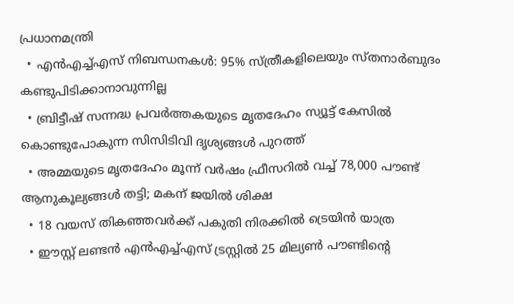പ്രധാനമന്ത്രി
  • എന്‍എച്ച്എസ് നിബന്ധനകള്‍: 95% സ്ത്രീകളിലെയും സ്തനാര്‍ബുദം കണ്ടുപിടിക്കാനാവുന്നില്ല
  • ബ്രിട്ടീഷ് സന്നദ്ധ പ്രവര്‍ത്തകയുടെ മൃതദേഹം സ്യൂട്ട് കേസില്‍ കൊണ്ടുപോകുന്ന സിസിടിവി ദൃശ്യങ്ങള്‍ പുറത്ത്
  • അമ്മയുടെ മൃതദേഹം മൂന്ന് വര്‍ഷം ഫ്രീസറില്‍ വച്ച് 78,000 പൗണ്ട് ആനുകൂല്യങ്ങള്‍ തട്ടി; മകന് ജയില്‍ ശിക്ഷ
  • 18 വയസ് തികഞ്ഞവര്‍ക്ക് പകുതി നിരക്കില്‍ ട്രെയിന്‍ യാത്ര
  • ഈസ്റ്റ് ലണ്ടന്‍ എന്‍എച്ച്എസ് ട്രസ്റ്റില്‍ 25 മില്യണ്‍ പൗണ്ടിന്റെ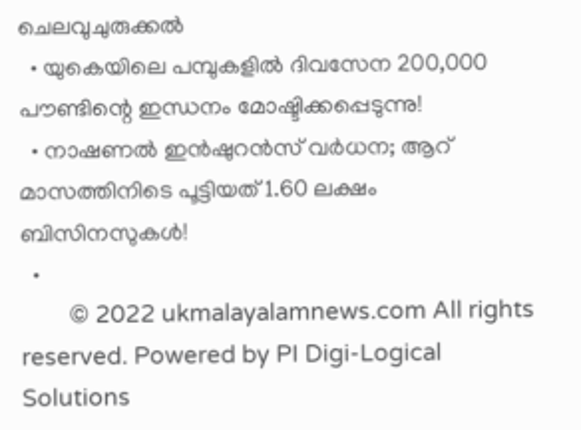ചെലവുചുരുക്കല്‍
  • യുകെയിലെ പമ്പുകളില്‍ ദിവസേന 200,000 പൗണ്ടിന്റെ ഇന്ധനം മോഷ്ടിക്കപ്പെടുന്നു!
  • നാഷണല്‍ ഇന്‍ഷുറന്‍സ് വര്‍ധന; ആറ് മാസത്തിനിടെ പൂട്ടിയത് 1.60 ലക്ഷം ബിസിനസുകള്‍!
  •
        © 2022 ukmalayalamnews.com All rights reserved. Powered by PI Digi-Logical Solutions